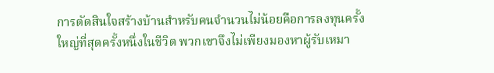การตัดสินใจสร้างบ้านสำหรับคนจำนวนไม่น้อยคือการลงทุนครั้งใหญ่ที่สุดครั้งหนึ่งในชีวิต พวกเขาจึงไม่เพียงมองหาผู้รับเหมา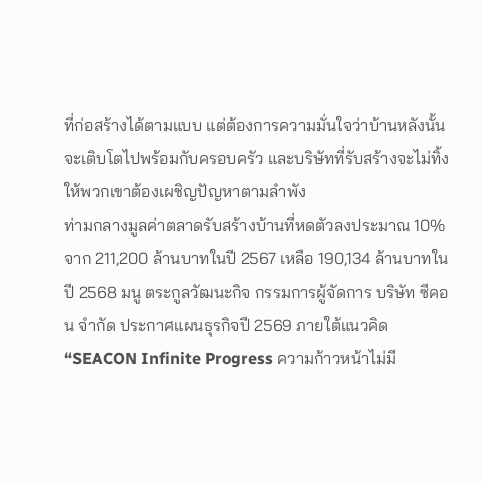ที่ก่อสร้างได้ตามแบบ แต่ต้องการความมั่นใจว่าบ้านหลังนั้นจะเติบโตไปพร้อมกับครอบครัว และบริษัทที่รับสร้างจะไม่ทิ้งให้พวกเขาต้องเผชิญปัญหาตามลำพัง
ท่ามกลางมูลค่าตลาดรับสร้างบ้านที่หดตัวลงประมาณ 10% จาก 211,200 ล้านบาทในปี 2567 เหลือ 190,134 ล้านบาทในปี 2568 มนู ตระกูลวัฒนะกิจ กรรมการผู้จัดการ บริษัท ซีคอน จำกัด ประกาศแผนธุรกิจปี 2569 ภายใต้แนวคิด “SEACON Infinite Progress ความก้าวหน้าไม่มี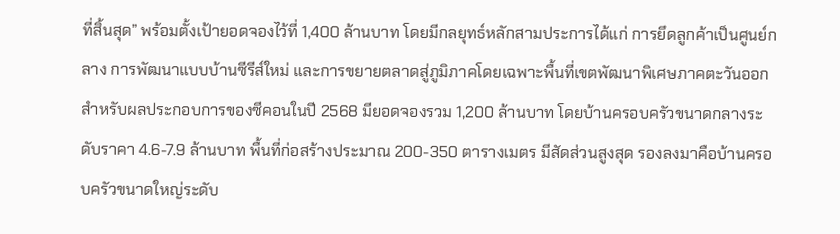ที่สิ้นสุด” พร้อมตั้งเป้ายอดจองไว้ที่ 1,400 ล้านบาท โดยมีกลยุทธ์หลักสามประการได้แก่ การยึดลูกค้าเป็นศูนย์กลาง การพัฒนาแบบบ้านซีรีส์ใหม่ และการขยายตลาดสู่ภูมิภาคโดยเฉพาะพื้นที่เขตพัฒนาพิเศษภาคตะวันออก
สำหรับผลประกอบการของซีคอนในปี 2568 มียอดจองรวม 1,200 ล้านบาท โดยบ้านครอบครัวขนาดกลางระดับราคา 4.6-7.9 ล้านบาท พื้นที่ก่อสร้างประมาณ 200-350 ตารางเมตร มีสัดส่วนสูงสุด รองลงมาคือบ้านครอบครัวขนาดใหญ่ระดับ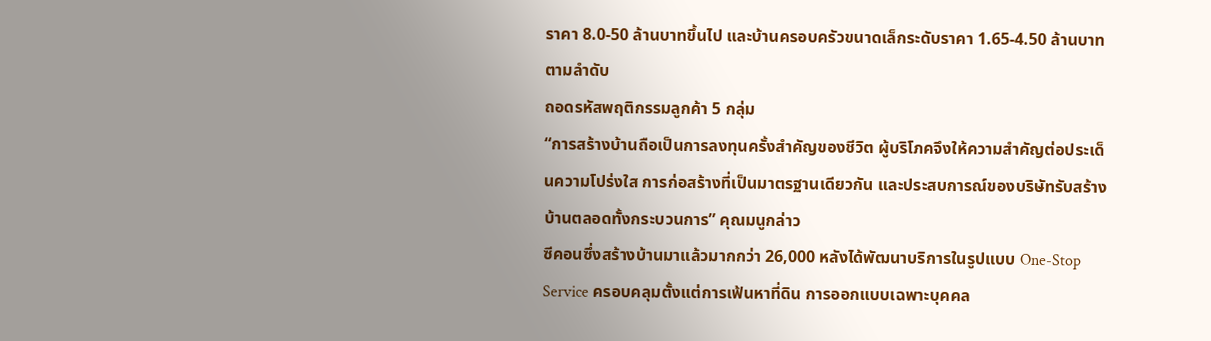ราคา 8.0-50 ล้านบาทขึ้นไป และบ้านครอบครัวขนาดเล็กระดับราคา 1.65-4.50 ล้านบาท ตามลำดับ
ถอดรหัสพฤติกรรมลูกค้า 5 กลุ่ม
“การสร้างบ้านถือเป็นการลงทุนครั้งสำคัญของชีวิต ผู้บริโภคจึงให้ความสำคัญต่อประเด็นความโปร่งใส การก่อสร้างที่เป็นมาตรฐานเดียวกัน และประสบการณ์ของบริษัทรับสร้างบ้านตลอดทั้งกระบวนการ” คุณมนูกล่าว
ซีคอนซึ่งสร้างบ้านมาแล้วมากกว่า 26,000 หลังได้พัฒนาบริการในรูปแบบ One-Stop Service ครอบคลุมตั้งแต่การเฟ้นหาที่ดิน การออกแบบเฉพาะบุคคล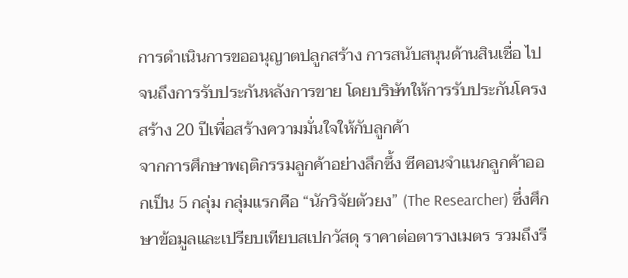การดำเนินการขออนุญาตปลูกสร้าง การสนับสนุนด้านสินเชื่อ ไปจนถึงการรับประกันหลังการขาย โดยบริษัทให้การรับประกันโครงสร้าง 20 ปีเพื่อสร้างความมั่นใจให้กับลูกค้า
จากการศึกษาพฤติกรรมลูกค้าอย่างลึกซึ้ง ซีคอนจำแนกลูกค้าออกเป็น 5 กลุ่ม กลุ่มแรกคือ “นักวิจัยตัวยง” (The Researcher) ซึ่งศึกษาข้อมูลและเปรียบเทียบสเปกวัสดุ ราคาต่อตารางเมตร รวมถึงรี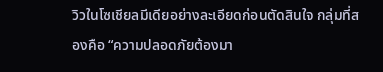วิวในโซเชียลมีเดียอย่างละเอียดก่อนตัดสินใจ กลุ่มที่สองคือ “ความปลอดภัยต้องมา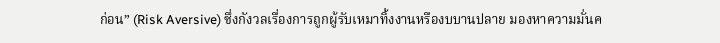ก่อน” (Risk Aversive) ซึ่งกังวลเรื่องการถูกผู้รับเหมาทิ้งงานหรืองบบานปลาย มองหาความมั่นค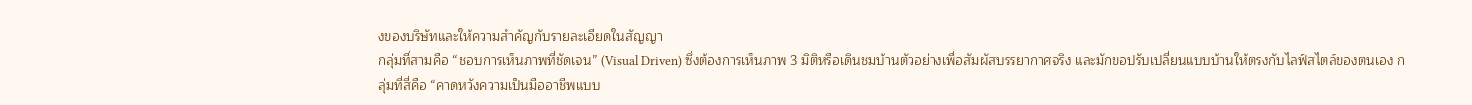งของบริษัทและให้ความสำคัญกับรายละเอียดในสัญญา
กลุ่มที่สามคือ “ชอบการเห็นภาพที่ชัดเจน” (Visual Driven) ซึ่งต้องการเห็นภาพ 3 มิติหรือเดินชมบ้านตัวอย่างเพื่อสัมผัสบรรยากาศจริง และมักขอปรับเปลี่ยนแบบบ้านให้ตรงกับไลฟ์สไตล์ของตนเอง กลุ่มที่สี่คือ “คาดหวังความเป็นมืออาชีพแบบ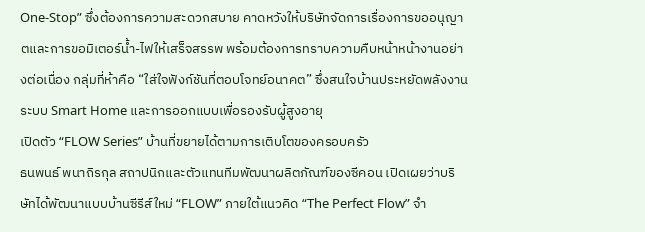One-Stop” ซึ่งต้องการความสะดวกสบาย คาดหวังให้บริษัทจัดการเรื่องการขออนุญาตและการขอมิเตอร์น้ำ-ไฟให้เสร็จสรรพ พร้อมต้องการทราบความคืบหน้าหน้างานอย่างต่อเนื่อง กลุ่มที่ห้าคือ “ใส่ใจฟังก์ชันที่ตอบโจทย์อนาคต” ซึ่งสนใจบ้านประหยัดพลังงาน ระบบ Smart Home และการออกแบบเพื่อรองรับผู้สูงอายุ
เปิดตัว “FLOW Series” บ้านที่ขยายได้ตามการเติบโตของครอบครัว
ธนพนธ์ พนาถิรกุล สถาปนิกและตัวแทนทีมพัฒนาผลิตภัณฑ์ของซีคอน เปิดเผยว่าบริษัทได้พัฒนาแบบบ้านซีรีส์ใหม่ “FLOW” ภายใต้แนวคิด “The Perfect Flow” จำ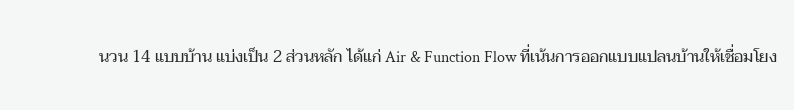นวน 14 แบบบ้าน แบ่งเป็น 2 ส่วนหลัก ได้แก่ Air & Function Flow ที่เน้นการออกแบบแปลนบ้านให้เชื่อมโยง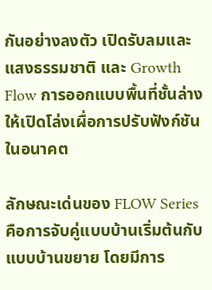กันอย่างลงตัว เปิดรับลมและแสงธรรมชาติ และ Growth Flow การออกแบบพื้นที่ชั้นล่างให้เปิดโล่งเผื่อการปรับฟังก์ชันในอนาคต

ลักษณะเด่นของ FLOW Series คือการจับคู่แบบบ้านเริ่มต้นกับแบบบ้านขยาย โดยมีการ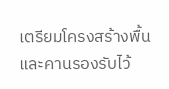เตรียมโครงสร้างพื้นและคานรองรับไว้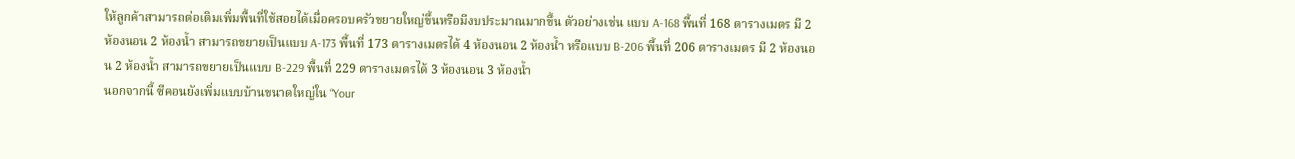ให้ลูกค้าสามารถต่อเติมเพิ่มพื้นที่ใช้สอยได้เมื่อครอบครัวขยายใหญ่ขึ้นหรือมีงบประมาณมากขึ้น ตัวอย่างเช่น แบบ A-168 พื้นที่ 168 ตารางเมตร มี 2 ห้องนอน 2 ห้องน้ำ สามารถขยายเป็นแบบ A-173 พื้นที่ 173 ตารางเมตรได้ 4 ห้องนอน 2 ห้องน้ำ หรือแบบ B-206 พื้นที่ 206 ตารางเมตร มี 2 ห้องนอน 2 ห้องน้ำ สามารถขยายเป็นแบบ B-229 พื้นที่ 229 ตารางเมตรได้ 3 ห้องนอน 3 ห้องน้ำ
นอกจากนี้ ซีคอนยังเพิ่มแบบบ้านขนาดใหญ่ใน “Your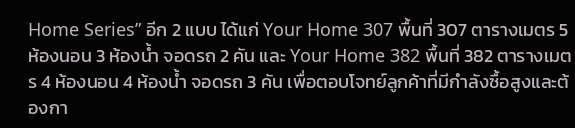Home Series” อีก 2 แบบ ได้แก่ Your Home 307 พื้นที่ 307 ตารางเมตร 5 ห้องนอน 3 ห้องน้ำ จอดรถ 2 คัน และ Your Home 382 พื้นที่ 382 ตารางเมตร 4 ห้องนอน 4 ห้องน้ำ จอดรถ 3 คัน เพื่อตอบโจทย์ลูกค้าที่มีกำลังซื้อสูงและต้องกา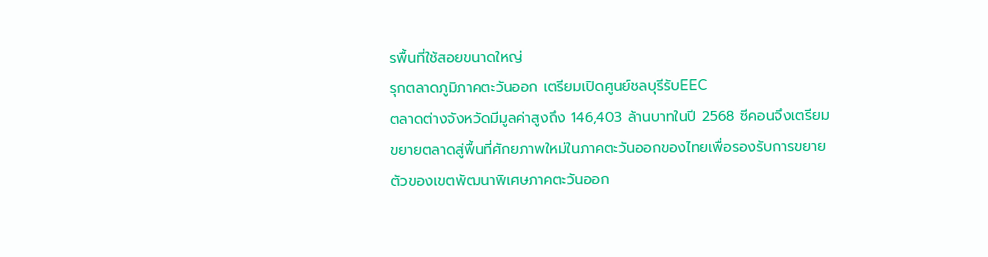รพื้นที่ใช้สอยขนาดใหญ่
รุกตลาดภูมิภาคตะวันออก เตรียมเปิดศูนย์ชลบุรีรับEEC
ตลาดต่างจังหวัดมีมูลค่าสูงถึง 146,403 ล้านบาทในปี 2568 ซีคอนจึงเตรียมขยายตลาดสู่พื้นที่ศักยภาพใหม่ในภาคตะวันออกของไทยเพื่อรองรับการขยายตัวของเขตพัฒนาพิเศษภาคตะวันออก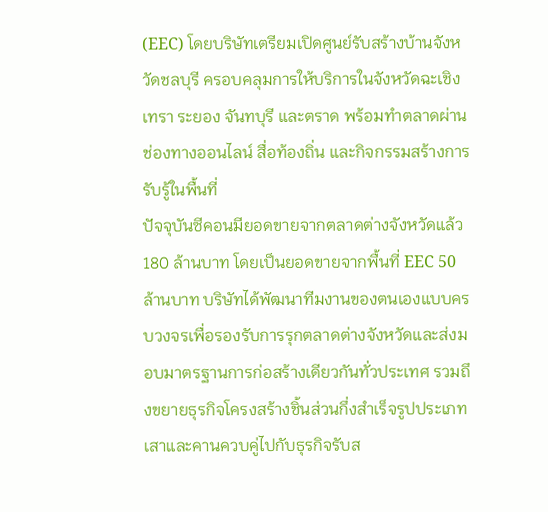(EEC) โดยบริษัทเตรียมเปิดศูนย์รับสร้างบ้านจังหวัดชลบุรี ครอบคลุมการให้บริการในจังหวัดฉะเชิงเทรา ระยอง จันทบุรี และตราด พร้อมทำตลาดผ่านช่องทางออนไลน์ สื่อท้องถิ่น และกิจกรรมสร้างการรับรู้ในพื้นที่
ปัจจุบันซีคอนมียอดขายจากตลาดต่างจังหวัดแล้ว 180 ล้านบาท โดยเป็นยอดขายจากพื้นที่ EEC 50 ล้านบาท บริษัทได้พัฒนาทีมงานของตนเองแบบครบวงจรเพื่อรองรับการรุกตลาดต่างจังหวัดและส่งมอบมาตรฐานการก่อสร้างเดียวกันทั่วประเทศ รวมถึงขยายธุรกิจโครงสร้างชิ้นส่วนกึ่งสำเร็จรูปประเภทเสาและคานควบคู่ไปกับธุรกิจรับส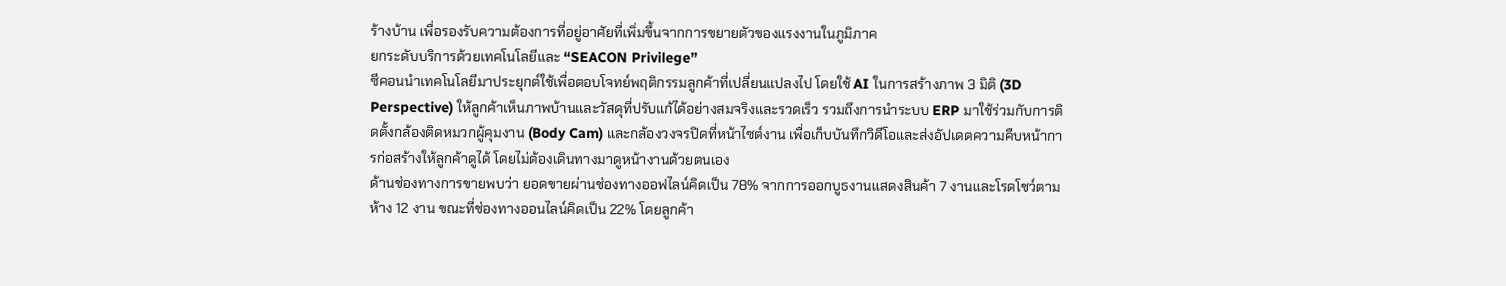ร้างบ้าน เพื่อรองรับความต้องการที่อยู่อาศัยที่เพิ่มขึ้นจากการขยายตัวของแรงงานในภูมิภาค
ยกระดับบริการด้วยเทคโนโลยีและ “SEACON Privilege”
ซีคอนนำเทคโนโลยีมาประยุกต์ใช้เพื่อตอบโจทย์พฤติกรรมลูกค้าที่เปลี่ยนแปลงไป โดยใช้ AI ในการสร้างภาพ 3 มิติ (3D Perspective) ให้ลูกค้าเห็นภาพบ้านและวัสดุที่ปรับแก้ได้อย่างสมจริงและรวดเร็ว รวมถึงการนำระบบ ERP มาใช้ร่วมกับการติดตั้งกล้องติดหมวกผู้คุมงาน (Body Cam) และกล้องวงจรปิดที่หน้าไซต์งาน เพื่อเก็บบันทึกวิดีโอและส่งอัปเดตความคืบหน้าการก่อสร้างให้ลูกค้าดูได้ โดยไม่ต้องเดินทางมาดูหน้างานด้วยตนเอง
ด้านช่องทางการขายพบว่า ยอดขายผ่านช่องทางออฟไลน์คิดเป็น 78% จากการออกบูธงานแสดงสินค้า 7 งานและโรดโชว์ตามห้าง 12 งาน ขณะที่ช่องทางออนไลน์คิดเป็น 22% โดยลูกค้า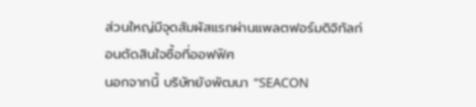ส่วนใหญ่มีจุดสัมผัสแรกผ่านแพลตฟอร์มดิจิทัลก่อนตัดสินใจซื้อที่ออฟฟิศ
นอกจากนี้ บริษัทยังพัฒนา “SEACON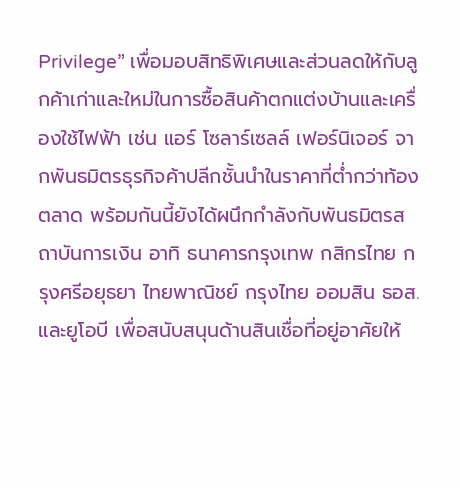Privilege” เพื่อมอบสิทธิพิเศษและส่วนลดให้กับลูกค้าเก่าและใหม่ในการซื้อสินค้าตกแต่งบ้านและเครื่องใช้ไฟฟ้า เช่น แอร์ โซลาร์เซลล์ เฟอร์นิเจอร์ จากพันธมิตรธุรกิจค้าปลีกชั้นนำในราคาที่ต่ำกว่าท้องตลาด พร้อมกันนี้ยังได้ผนึกกำลังกับพันธมิตรสถาบันการเงิน อาทิ ธนาคารกรุงเทพ กสิกรไทย กรุงศรีอยุธยา ไทยพาณิชย์ กรุงไทย ออมสิน ธอส. และยูโอบี เพื่อสนับสนุนด้านสินเชื่อที่อยู่อาศัยให้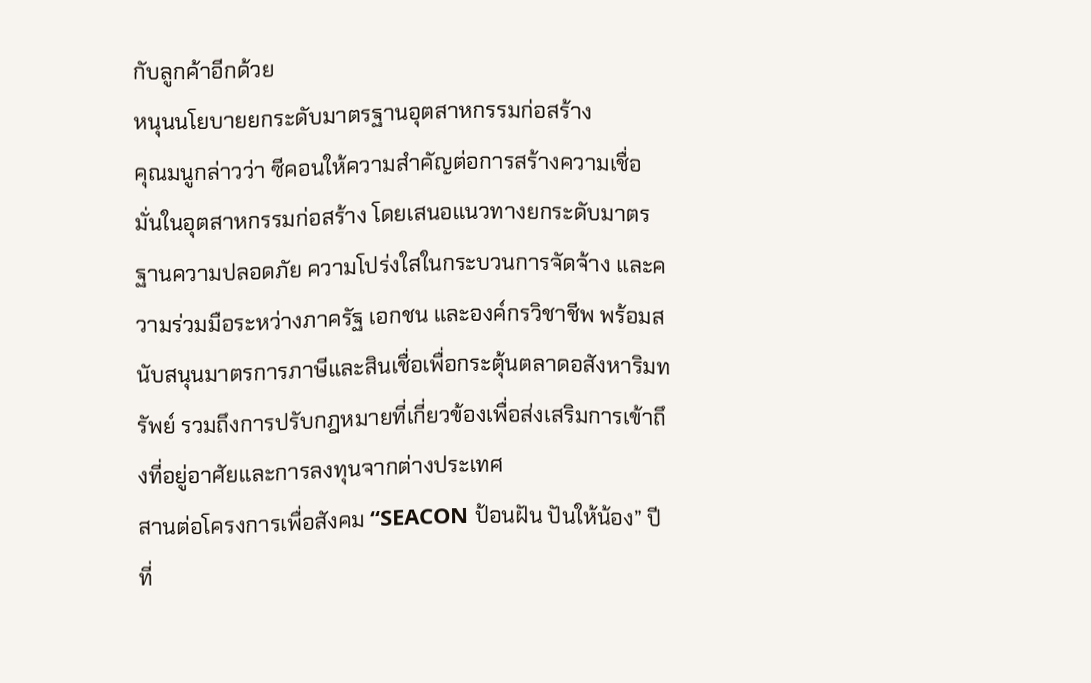กับลูกค้าอีกด้วย
หนุนนโยบายยกระดับมาตรฐานอุตสาหกรรมก่อสร้าง
คุณมนูกล่าวว่า ซีคอนให้ความสำคัญต่อการสร้างความเชื่อมั่นในอุตสาหกรรมก่อสร้าง โดยเสนอแนวทางยกระดับมาตรฐานความปลอดภัย ความโปร่งใสในกระบวนการจัดจ้าง และความร่วมมือระหว่างภาครัฐ เอกชน และองค์กรวิชาชีพ พร้อมสนับสนุนมาตรการภาษีและสินเชื่อเพื่อกระตุ้นตลาดอสังหาริมทรัพย์ รวมถึงการปรับกฎหมายที่เกี่ยวข้องเพื่อส่งเสริมการเข้าถึงที่อยู่อาศัยและการลงทุนจากต่างประเทศ
สานต่อโครงการเพื่อสังคม “SEACON ป้อนฝัน ปันให้น้อง” ปีที่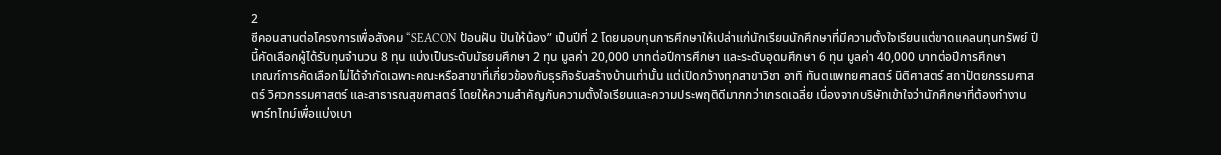2
ซีคอนสานต่อโครงการเพื่อสังคม “SEACON ป้อนฝัน ปันให้น้อง” เป็นปีที่ 2 โดยมอบทุนการศึกษาให้เปล่าแก่นักเรียนนักศึกษาที่มีความตั้งใจเรียนแต่ขาดแคลนทุนทรัพย์ ปีนี้คัดเลือกผู้ได้รับทุนจำนวน 8 ทุน แบ่งเป็นระดับมัธยมศึกษา 2 ทุน มูลค่า 20,000 บาทต่อปีการศึกษา และระดับอุดมศึกษา 6 ทุน มูลค่า 40,000 บาทต่อปีการศึกษา
เกณฑ์การคัดเลือกไม่ได้จำกัดเฉพาะคณะหรือสาขาที่เกี่ยวข้องกับธุรกิจรับสร้างบ้านเท่านั้น แต่เปิดกว้างทุกสาขาวิชา อาทิ ทันตแพทยศาสตร์ นิติศาสตร์ สถาปัตยกรรมศาสตร์ วิศวกรรมศาสตร์ และสาธารณสุขศาสตร์ โดยให้ความสำคัญกับความตั้งใจเรียนและความประพฤติดีมากกว่าเกรดเฉลี่ย เนื่องจากบริษัทเข้าใจว่านักศึกษาที่ต้องทำงานพาร์ทไทม์เพื่อแบ่งเบา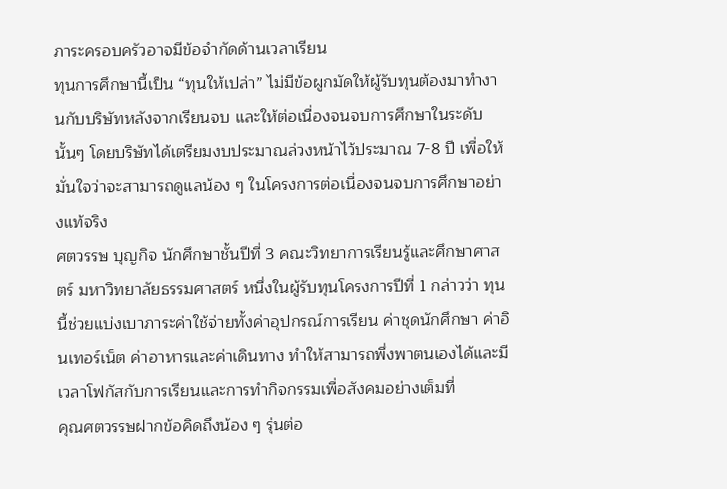ภาระครอบครัวอาจมีข้อจำกัดด้านเวลาเรียน
ทุนการศึกษานี้เป็น “ทุนให้เปล่า” ไม่มีข้อผูกมัดให้ผู้รับทุนต้องมาทำงานกับบริษัทหลังจากเรียนจบ และให้ต่อเนื่องจนจบการศึกษาในระดับนั้นๆ โดยบริษัทได้เตรียมงบประมาณล่วงหน้าไว้ประมาณ 7-8 ปี เพื่อให้มั่นใจว่าจะสามารถดูแลน้อง ๆ ในโครงการต่อเนื่องจนจบการศึกษาอย่างแท้จริง
ศตวรรษ บุญกิจ นักศึกษาชั้นปีที่ 3 คณะวิทยาการเรียนรู้และศึกษาศาสตร์ มหาวิทยาลัยธรรมศาสตร์ หนึ่งในผู้รับทุนโครงการปีที่ 1 กล่าวว่า ทุนนี้ช่วยแบ่งเบาภาระค่าใช้จ่ายทั้งค่าอุปกรณ์การเรียน ค่าชุดนักศึกษา ค่าอินเทอร์เน็ต ค่าอาหารและค่าเดินทาง ทำให้สามารถพึ่งพาตนเองได้และมีเวลาโฟกัสกับการเรียนและการทำกิจกรรมเพื่อสังคมอย่างเต็มที่
คุณศตวรรษฝากข้อคิดถึงน้อง ๆ รุ่นต่อ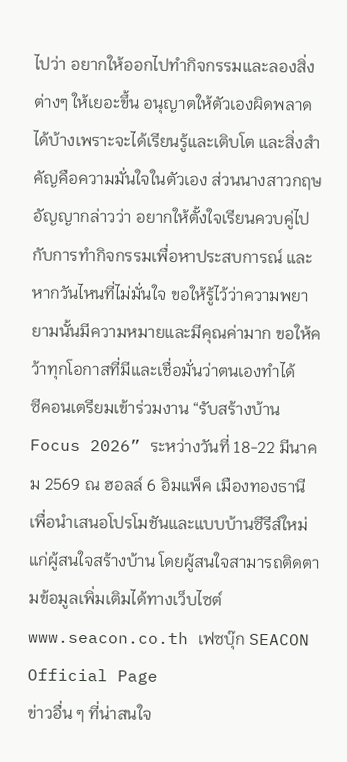ไปว่า อยากให้ออกไปทำกิจกรรมและลองสิ่งต่างๆ ให้เยอะขึ้น อนุญาตให้ตัวเองผิดพลาดได้บ้างเพราะจะได้เรียนรู้และเติบโต และสิ่งสำคัญคือความมั่นใจในตัวเอง ส่วนนางสาวกฤษอัญญากล่าวว่า อยากให้ตั้งใจเรียนควบคู่ไปกับการทำกิจกรรมเพื่อหาประสบการณ์ และหากวันไหนที่ไม่มั่นใจ ขอให้รู้ไว้ว่าความพยายามนั้นมีความหมายและมีคุณค่ามาก ขอให้คว้าทุกโอกาสที่มีและเชื่อมั่นว่าตนเองทำได้
ซีคอนเตรียมเข้าร่วมงาน “รับสร้างบ้าน Focus 2026” ระหว่างวันที่ 18-22 มีนาคม 2569 ณ ฮอลล์ 6 อิมแพ็ค เมืองทองธานี เพื่อนำเสนอโปรโมชันและแบบบ้านซีรีส์ใหม่แก่ผู้สนใจสร้างบ้าน โดยผู้สนใจสามารถติดตามข้อมูลเพิ่มเติมได้ทางเว็บไซต์ www.seacon.co.th เฟซบุ๊ก SEACON Official Page
ข่าวอื่น ๆ ที่น่าสนใจ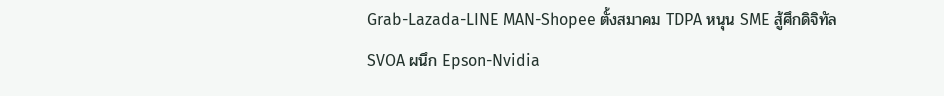Grab-Lazada-LINE MAN-Shopee ตั้งสมาคม TDPA หนุน SME สู้ศึกดิจิทัล
SVOA ผนึก Epson-Nvidia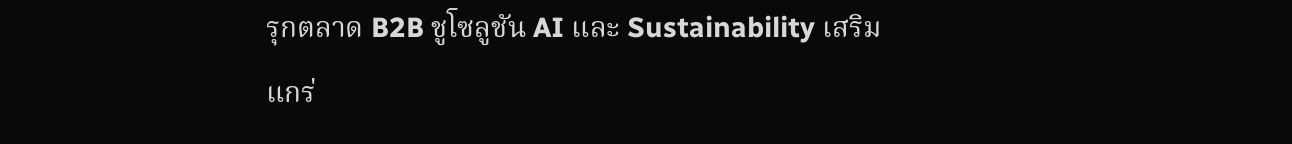รุกตลาด B2B ชูโซลูชัน AI และ Sustainability เสริมแกร่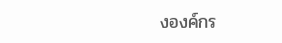งองค์กร